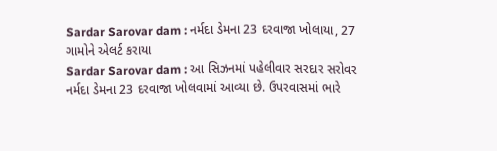Sardar Sarovar dam : નર્મદા ડેમના 23 દરવાજા ખોલાયા, 27 ગામોને એલર્ટ કરાયા
Sardar Sarovar dam : આ સિઝનમાં પહેલીવાર સરદાર સરોવર નર્મદા ડેમના 23 દરવાજા ખોલવામાં આવ્યા છે. ઉપરવાસમાં ભારે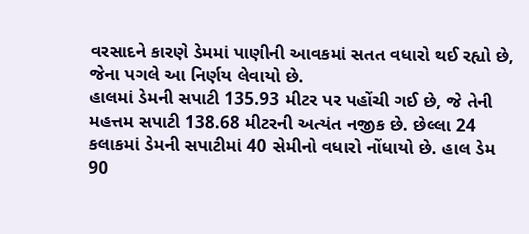વરસાદને કારણે ડેમમાં પાણીની આવકમાં સતત વધારો થઈ રહ્યો છે, જેના પગલે આ નિર્ણય લેવાયો છે.
હાલમાં ડેમની સપાટી 135.93 મીટર પર પહોંચી ગઈ છે, જે તેની મહત્તમ સપાટી 138.68 મીટરની અત્યંત નજીક છે. છેલ્લા 24 કલાકમાં ડેમની સપાટીમાં 40 સેમીનો વધારો નોંધાયો છે. હાલ ડેમ 90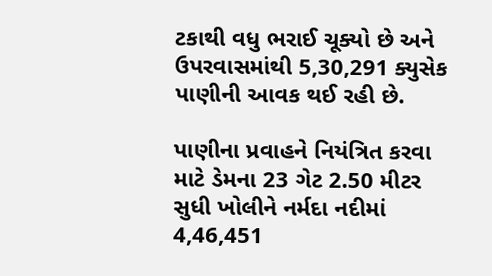ટકાથી વધુ ભરાઈ ચૂક્યો છે અને ઉપરવાસમાંથી 5,30,291 ક્યુસેક પાણીની આવક થઈ રહી છે.

પાણીના પ્રવાહને નિયંત્રિત કરવા માટે ડેમના 23 ગેટ 2.50 મીટર સુધી ખોલીને નર્મદા નદીમાં 4,46,451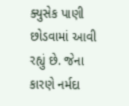ક્યુસેક પાણી છોડવામાં આવી રહ્યું છે. જેના કારણે નર્મદા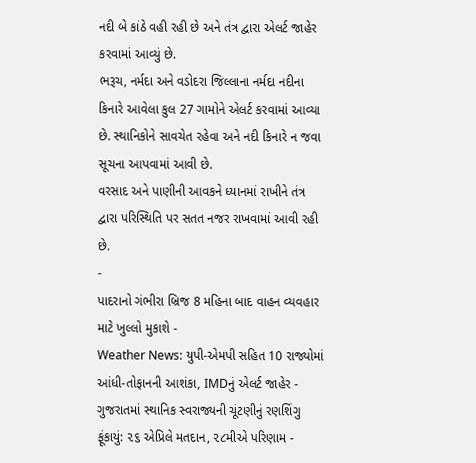નદી બે કાંઠે વહી રહી છે અને તંત્ર દ્વારા એલર્ટ જાહેર કરવામાં આવ્યું છે.
ભરૂચ, નર્મદા અને વડોદરા જિલ્લાના નર્મદા નદીના કિનારે આવેલા કુલ 27 ગામોને એલર્ટ કરવામાં આવ્યા છે. સ્થાનિકોને સાવચેત રહેવા અને નદી કિનારે ન જવા સૂચના આપવામાં આવી છે.
વરસાદ અને પાણીની આવકને ધ્યાનમાં રાખીને તંત્ર દ્વારા પરિસ્થિતિ પર સતત નજર રાખવામાં આવી રહી છે.
-
પાદરાનો ગંભીરા બ્રિજ 8 મહિના બાદ વાહન વ્યવહાર માટે ખુલ્લો મુકાશે -
Weather News: યુપી-એમપી સહિત 10 રાજ્યોમાં આંધી-તોફાનની આશંકા, IMDનું એલર્ટ જાહેર -
ગુજરાતમાં સ્થાનિક સ્વરાજ્યની ચૂંટણીનું રણશિંગુ ફૂંકાયું: ૨૬ એપ્રિલે મતદાન, ૨૮મીએ પરિણામ -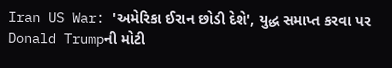Iran US War: 'અમેરિકા ઈરાન છોડી દેશે', યુદ્ધ સમાપ્ત કરવા પર Donald Trumpની મોટી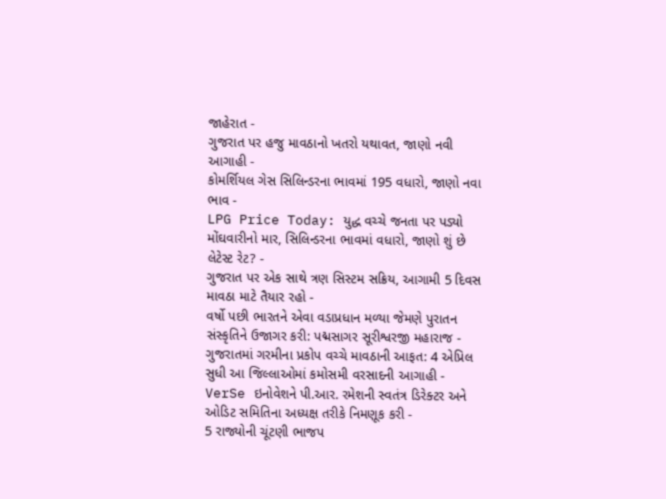જાહેરાત -
ગુજરાત પર હજુ માવઠાનો ખતરો યથાવત, જાણો નવી આગાહી -
કોમર્શિયલ ગેસ સિલિન્ડરના ભાવમાં 195 વધારો, જાણો નવા ભાવ -
LPG Price Today: યુદ્ધ વચ્ચે જનતા પર પડ્યો મોંઘવારીનો માર, સિલિન્ડરના ભાવમાં વધારો, જાણો શું છે લેટેસ્ટ રેટ? -
ગુજરાત પર એક સાથે ત્રણ સિસ્ટમ સક્રિય, આગામી 5 દિવસ માવઠા માટે તૈયાર રહો -
વર્ષો પછી ભારતને એવા વડાપ્રધાન મળ્યા જેમણે પુરાતન સંસ્કૃતિને ઉજાગર કરી: પદ્મસાગર સૂરીશ્વરજી મહારાજ -
ગુજરાતમાં ગરમીના પ્રકોપ વચ્ચે માવઠાની આફત: 4 એપ્રિલ સુધી આ જિલ્લાઓમાં કમોસમી વરસાદની આગાહી -
VerSe ઇનોવેશને પી.આર. રમેશની સ્વતંત્ર ડિરેક્ટર અને ઓડિટ સમિતિના અધ્યક્ષ તરીકે નિમણૂક કરી -
5 રાજ્યોની ચૂંટણી ભાજપ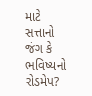માટે સત્તાનો જંગ કે ભવિષ્યનો રોડમેપ?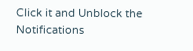Click it and Unblock the Notifications